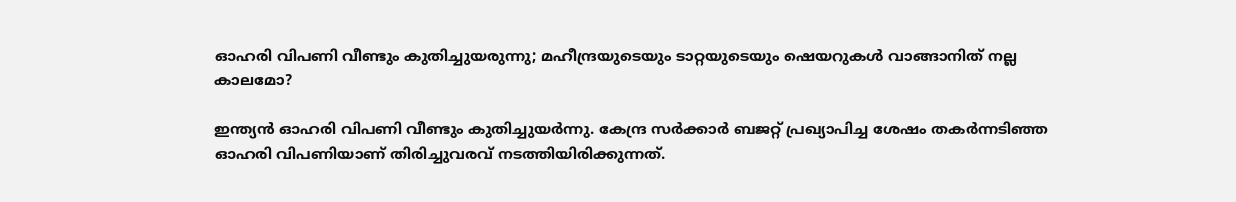ഓഹരി വിപണി വീണ്ടും കുതിച്ചുയരുന്നു; മഹീന്ദ്രയുടെയും ടാറ്റയുടെയും ഷെയറുകള്‍ വാങ്ങാനിത് നല്ല കാലമോ?

ഇന്ത്യന്‍ ഓഹരി വിപണി വീണ്ടും കുതിച്ചുയര്‍ന്നു. കേന്ദ്ര സര്‍ക്കാര്‍ ബജറ്റ് പ്രഖ്യാപിച്ച ശേഷം തകര്‍ന്നടിഞ്ഞ ഓഹരി വിപണിയാണ് തിരിച്ചുവരവ് നടത്തിയിരിക്കുന്നത്.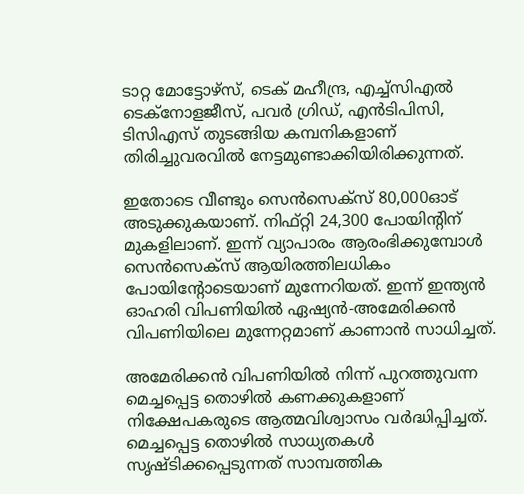ടാറ്റ മോട്ടോഴ്‌സ്, ടെക് മഹീന്ദ്ര, എച്ച്‌സിഎല്‍ ടെക്‌നോളജീസ്, പവര്‍ ഗ്രിഡ്, എന്‍ടിപിസി, ടിസിഎസ് തുടങ്ങിയ കമ്പനികളാണ് തിരിച്ചുവരവില്‍ നേട്ടമുണ്ടാക്കിയിരിക്കുന്നത്.

ഇതോടെ വീണ്ടും സെന്‍സെക്‌സ് 80,000ഓട് അടുക്കുകയാണ്. നിഫ്റ്റി 24,300 പോയിന്റിന് മുകളിലാണ്. ഇന്ന് വ്യാപാരം ആരംഭിക്കുമ്പോള്‍ സെന്‍സെക്‌സ് ആയിരത്തിലധികം പോയിന്റോടെയാണ് മുന്നേറിയത്. ഇന്ന് ഇന്ത്യന്‍ ഓഹരി വിപണിയില്‍ ഏഷ്യന്‍-അമേരിക്കന്‍ വിപണിയിലെ മുന്നേറ്റമാണ് കാണാന്‍ സാധിച്ചത്.

അമേരിക്കന്‍ വിപണിയില്‍ നിന്ന് പുറത്തുവന്ന മെച്ചപ്പെട്ട തൊഴില്‍ കണക്കുകളാണ് നിക്ഷേപകരുടെ ആത്മവിശ്വാസം വര്‍ദ്ധിപ്പിച്ചത്. മെച്ചപ്പെട്ട തൊഴില്‍ സാധ്യതകള്‍ സൃഷ്ടിക്കപ്പെടുന്നത് സാമ്പത്തിക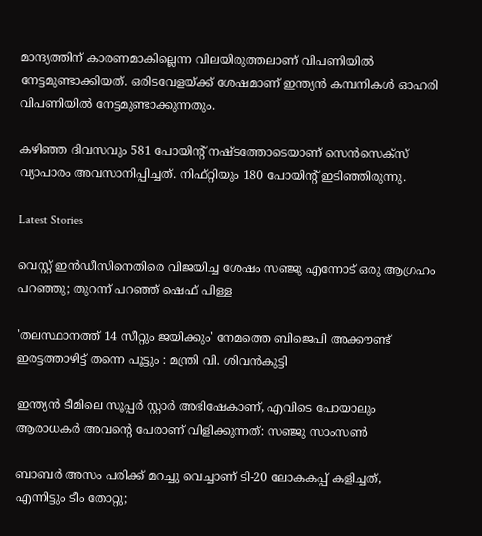മാന്ദ്യത്തിന് കാരണമാകില്ലെന്ന വിലയിരുത്തലാണ് വിപണിയില്‍ നേട്ടമുണ്ടാക്കിയത്. ഒരിടവേളയ്ക്ക് ശേഷമാണ് ഇന്ത്യന്‍ കമ്പനികള്‍ ഓഹരി വിപണിയില്‍ നേട്ടമുണ്ടാക്കുന്നതും.

കഴിഞ്ഞ ദിവസവും 581 പോയിന്റ് നഷ്ടത്തോടെയാണ് സെന്‍സെക്‌സ് വ്യാപാരം അവസാനിപ്പിച്ചത്. നിഫ്റ്റിയും 180 പോയിന്റ് ഇടിഞ്ഞിരുന്നു.

Latest Stories

വെസ്റ്റ് ഇൻഡീസിനെതിരെ വിജയിച്ച ശേഷം സഞ്ജു എന്നോട് ഒരു ആഗ്രഹം പറഞ്ഞു; തുറന്ന് പറഞ്ഞ് ഷെഫ് പിള്ള

'തലസ്ഥാനത്ത് 14 സീറ്റും ജയിക്കും' നേമത്തെ ബിജെപി അക്കൗണ്ട് ഇരട്ടത്താഴിട്ട് തന്നെ പൂട്ടും : മന്ത്രി വി. ശിവൻകുട്ടി

ഇന്ത്യൻ ടീമിലെ സൂപ്പർ സ്റ്റാർ അഭിഷേകാണ്, എവിടെ പോയാലും ആരാധകർ അവന്റെ പേരാണ് വിളിക്കുന്നത്: സഞ്ജു സാംസൺ

ബാബർ അസം പരിക്ക് മറച്ചു വെച്ചാണ് ടി-20 ലോകകപ്പ് കളിച്ചത്, എന്നിട്ടും ടീം തോറ്റു;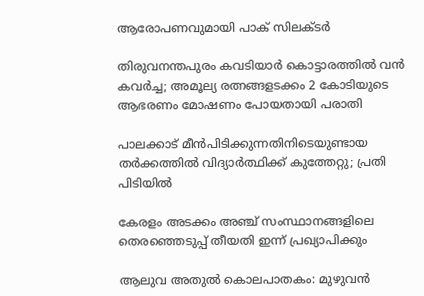ആരോപണവുമായി പാക് സിലക്ടർ

തിരുവനന്തപുരം കവടിയാർ കൊട്ടാരത്തിൽ വൻ കവർച്ച; അമൂല്യ രത്നങ്ങളടക്കം 2 കോടിയുടെ ആഭരണം മോഷണം പോയതായി പരാതി

പാലക്കാട് മീന്‍പിടിക്കുന്നതിനിടെയുണ്ടായ തർക്കത്തിൽ വിദ്യാർത്ഥിക്ക് കുത്തേറ്റു; പ്രതി പിടിയിൽ

കേരളം അടക്കം അഞ്ച് സംസ്ഥാനങ്ങളിലെ തെരഞ്ഞെടുപ്പ് തീയതി ഇന്ന് പ്രഖ്യാപിക്കും

ആലുവ അതുൽ കൊലപാതകം: മുഴുവൻ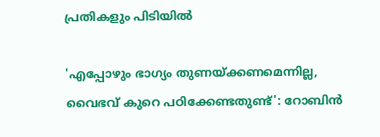പ്രതികളും പിടിയിൽ

'എപ്പോഴും ഭാഗ്യം തുണയ്ക്കണമെന്നില്ല, വൈഭവ് കുറെ പഠിക്കേണ്ടതുണ്ട്': റോബിൻ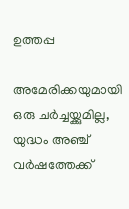ഉത്തപ്പ

അമേരിക്കയുമായി ഒരു ചർച്ചയ്ക്കുമില്ല, യുദ്ധം അഞ്ച് വർഷത്തേക്ക്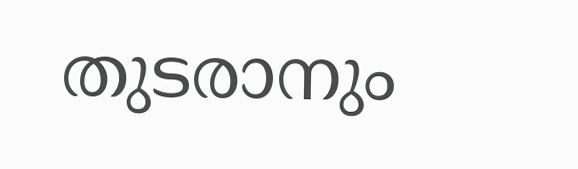തുടരാനും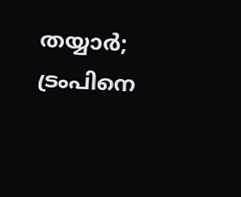തയ്യാർ; ട്രംപിനെ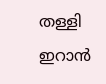തള്ളി ഇറാൻ